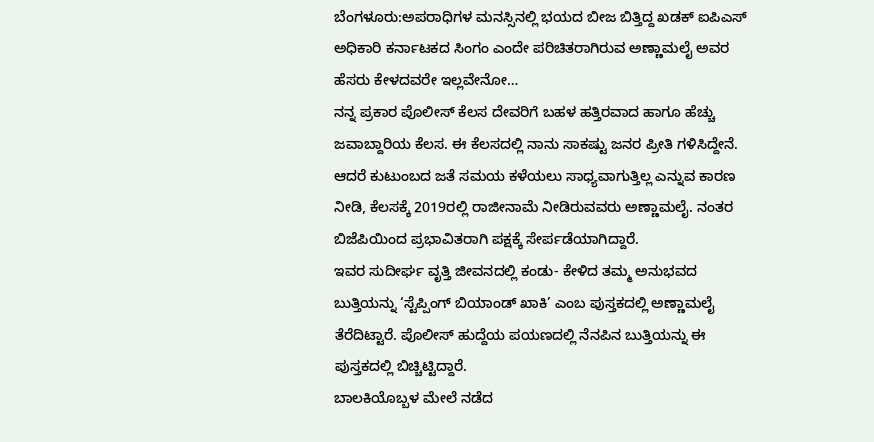ಬೆಂಗಳೂರು:ಅಪರಾಧಿಗಳ ಮನಸ್ಸಿನಲ್ಲಿ ಭಯದ ಬೀಜ ಬಿತ್ತಿದ್ದ ಖಡಕ್ ಐಪಿಎಸ್ ಅಧಿಕಾರಿ ಕರ್ನಾಟಕದ ಸಿಂಗಂ ಎಂದೇ ಪರಿಚಿತರಾಗಿರುವ ಅಣ್ಣಾಮಲೈ ಅವರ ಹೆಸರು ಕೇಳದವರೇ ಇಲ್ಲವೇನೋ…
ನನ್ನ ಪ್ರಕಾರ ಪೊಲೀಸ್ ಕೆಲಸ ದೇವರಿಗೆ ಬಹಳ ಹತ್ತಿರವಾದ ಹಾಗೂ ಹೆಚ್ಚು ಜವಾಬ್ದಾರಿಯ ಕೆಲಸ. ಈ ಕೆಲಸದಲ್ಲಿ ನಾನು ಸಾಕಷ್ಟು ಜನರ ಪ್ರೀತಿ ಗಳಿಸಿದ್ದೇನೆ. ಆದರೆ ಕುಟುಂಬದ ಜತೆ ಸಮಯ ಕಳೆಯಲು ಸಾಧ್ಯವಾಗುತ್ತಿಲ್ಲ ಎನ್ನುವ ಕಾರಣ ನೀಡಿ, ಕೆಲಸಕ್ಕೆ 2019ರಲ್ಲಿ ರಾಜೀನಾಮೆ ನೀಡಿರುವವರು ಅಣ್ಣಾಮಲೈ. ನಂತರ ಬಿಜೆಪಿಯಿಂದ ಪ್ರಭಾವಿತರಾಗಿ ಪಕ್ಷಕ್ಕೆ ಸೇರ್ಪಡೆಯಾಗಿದ್ದಾರೆ.
ಇವರ ಸುದೀರ್ಘ ವೃತ್ತಿ ಜೀವನದಲ್ಲಿ ಕಂಡು- ಕೇಳಿದ ತಮ್ಮ ಅನುಭವದ ಬುತ್ತಿಯನ್ನು ‘ಸ್ಟೆಪ್ಪಿಂಗ್ ಬಿಯಾಂಡ್ ಖಾಕಿ’ ಎಂಬ ಪುಸ್ತಕದಲ್ಲಿ ಅಣ್ಣಾಮಲೈ ತೆರೆದಿಟ್ಟಾರೆ. ಪೊಲೀಸ್ ಹುದ್ದೆಯ ಪಯಣದಲ್ಲಿ ನೆನಪಿನ ಬುತ್ತಿಯನ್ನು ಈ ಪುಸ್ತಕದಲ್ಲಿ ಬಿಚ್ಚಿಟ್ಟಿದ್ದಾರೆ.
ಬಾಲಕಿಯೊಬ್ಬಳ ಮೇಲೆ ನಡೆದ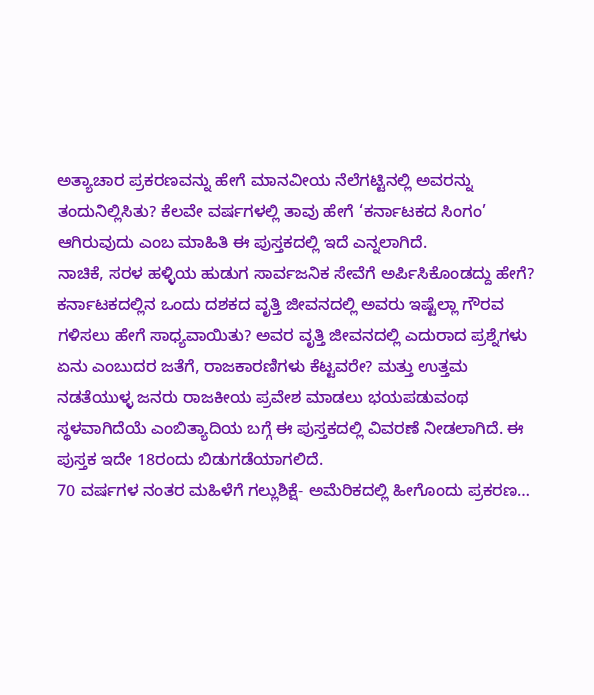ಅತ್ಯಾಚಾರ ಪ್ರಕರಣವನ್ನು ಹೇಗೆ ಮಾನವೀಯ ನೆಲೆಗಟ್ಟಿನಲ್ಲಿ ಅವರನ್ನು ತಂದುನಿಲ್ಲಿಸಿತು? ಕೆಲವೇ ವರ್ಷಗಳಲ್ಲಿ ತಾವು ಹೇಗೆ ‘ಕರ್ನಾಟಕದ ಸಿಂಗಂ’ ಆಗಿರುವುದು ಎಂಬ ಮಾಹಿತಿ ಈ ಪುಸ್ತಕದಲ್ಲಿ ಇದೆ ಎನ್ನಲಾಗಿದೆ.
ನಾಚಿಕೆ, ಸರಳ ಹಳ್ಳಿಯ ಹುಡುಗ ಸಾರ್ವಜನಿಕ ಸೇವೆಗೆ ಅರ್ಪಿಸಿಕೊಂಡದ್ದು ಹೇಗೆ? ಕರ್ನಾಟಕದಲ್ಲಿನ ಒಂದು ದಶಕದ ವೃತ್ತಿ ಜೀವನದಲ್ಲಿ ಅವರು ಇಷ್ಟೆಲ್ಲಾ ಗೌರವ ಗಳಿಸಲು ಹೇಗೆ ಸಾಧ್ಯವಾಯಿತು? ಅವರ ವೃತ್ತಿ ಜೀವನದಲ್ಲಿ ಎದುರಾದ ಪ್ರಶ್ನೆಗಳು ಏನು ಎಂಬುದರ ಜತೆಗೆ, ರಾಜಕಾರಣಿಗಳು ಕೆಟ್ಟವರೇ? ಮತ್ತು ಉತ್ತಮ ನಡತೆಯುಳ್ಳ ಜನರು ರಾಜಕೀಯ ಪ್ರವೇಶ ಮಾಡಲು ಭಯಪಡುವಂಥ ಸ್ಥಳವಾಗಿದೆಯೆ ಎಂಬಿತ್ಯಾದಿಯ ಬಗ್ಗೆ ಈ ಪುಸ್ತಕದಲ್ಲಿ ವಿವರಣೆ ನೀಡಲಾಗಿದೆ. ಈ ಪುಸ್ತಕ ಇದೇ 18ರಂದು ಬಿಡುಗಡೆಯಾಗಲಿದೆ.
70 ವರ್ಷಗಳ ನಂತರ ಮಹಿಳೆಗೆ ಗಲ್ಲುಶಿಕ್ಷೆ- ಅಮೆರಿಕದಲ್ಲಿ ಹೀಗೊಂದು ಪ್ರಕರಣ…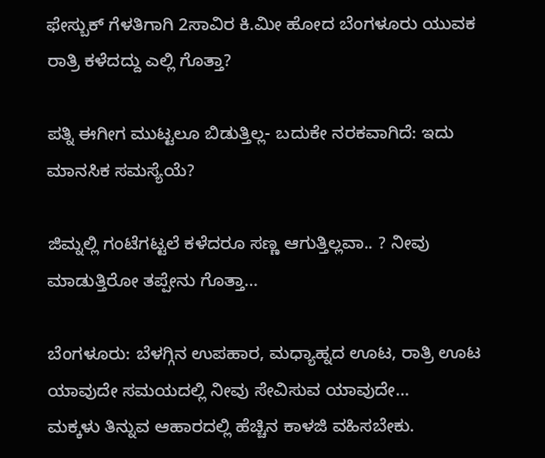ಫೇಸ್ಬುಕ್ ಗೆಳತಿಗಾಗಿ 2ಸಾವಿರ ಕಿ.ಮೀ ಹೋದ ಬೆಂಗಳೂರು ಯುವಕ ರಾತ್ರಿ ಕಳೆದದ್ದು ಎಲ್ಲಿ ಗೊತ್ತಾ?

ಪತ್ನಿ ಈಗೀಗ ಮುಟ್ಟಲೂ ಬಿಡುತ್ತಿಲ್ಲ- ಬದುಕೇ ನರಕವಾಗಿದೆ: ಇದು ಮಾನಸಿಕ ಸಮಸ್ಯೆಯೆ?

ಜಿಮ್ನಲ್ಲಿ ಗಂಟೆಗಟ್ಟಲೆ ಕಳೆದರೂ ಸಣ್ಣ ಆಗುತ್ತಿಲ್ಲವಾ.. ? ನೀವು ಮಾಡುತ್ತಿರೋ ತಪ್ಪೇನು ಗೊತ್ತಾ…

ಬೆಂಗಳೂರು: ಬೆಳಗ್ಗಿನ ಉಪಹಾರ, ಮಧ್ಯಾಹ್ನದ ಊಟ, ರಾತ್ರಿ ಊಟ ಯಾವುದೇ ಸಮಯದಲ್ಲಿ ನೀವು ಸೇವಿಸುವ ಯಾವುದೇ…
ಮಕ್ಕಳು ತಿನ್ನುವ ಆಹಾರದಲ್ಲಿ ಹೆಚ್ಚಿನ ಕಾಳಜಿ ವಹಿಸಬೇಕು.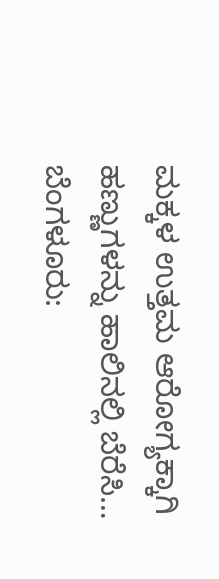ಮಕ್ಕಳ ಉತ್ತಮ ಆರೋಗ್ಯಕ್ಕಾಗಿ ಹಣ್ಣುಗಳನ್ನು ಹಾಲಿನಲ್ಲಿ ಬೆರೆಸಿ…
ಬೆಂಗಳೂರು: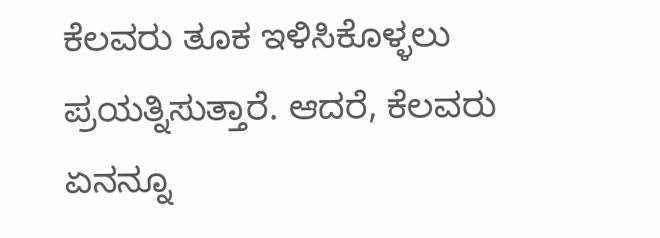ಕೆಲವರು ತೂಕ ಇಳಿಸಿಕೊಳ್ಳಲು ಪ್ರಯತ್ನಿಸುತ್ತಾರೆ. ಆದರೆ, ಕೆಲವರು ಏನನ್ನೂ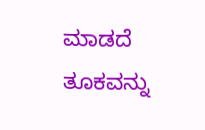ಮಾಡದೆ ತೂಕವನ್ನು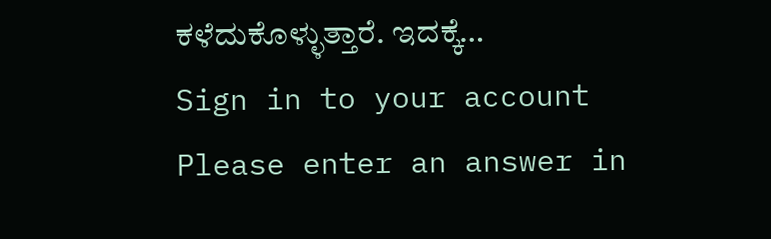ಕಳೆದುಕೊಳ್ಳುತ್ತಾರೆ. ಇದಕ್ಕೆ…
Sign in to your account
Please enter an answer in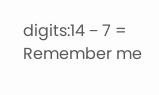digits:14 − 7 =
Remember me